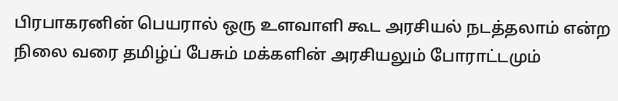பிரபாகரனின் பெயரால் ஒரு உளவாளி கூட அரசியல் நடத்தலாம் என்ற நிலை வரை தமிழ்ப் பேசும் மக்களின் அரசியலும் போராட்டமும்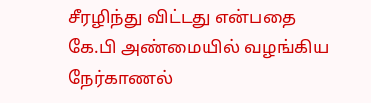சீரழிந்து விட்டது என்பதை கே.பி அண்மையில் வழங்கிய நேர்காணல்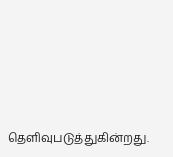தெளிவுபடுத்துகின்றது.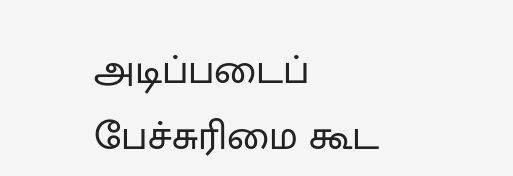அடிப்படைப் பேச்சுரிமை கூட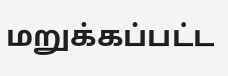மறுக்கப்பட்ட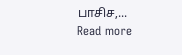பாசிச,...
Read more